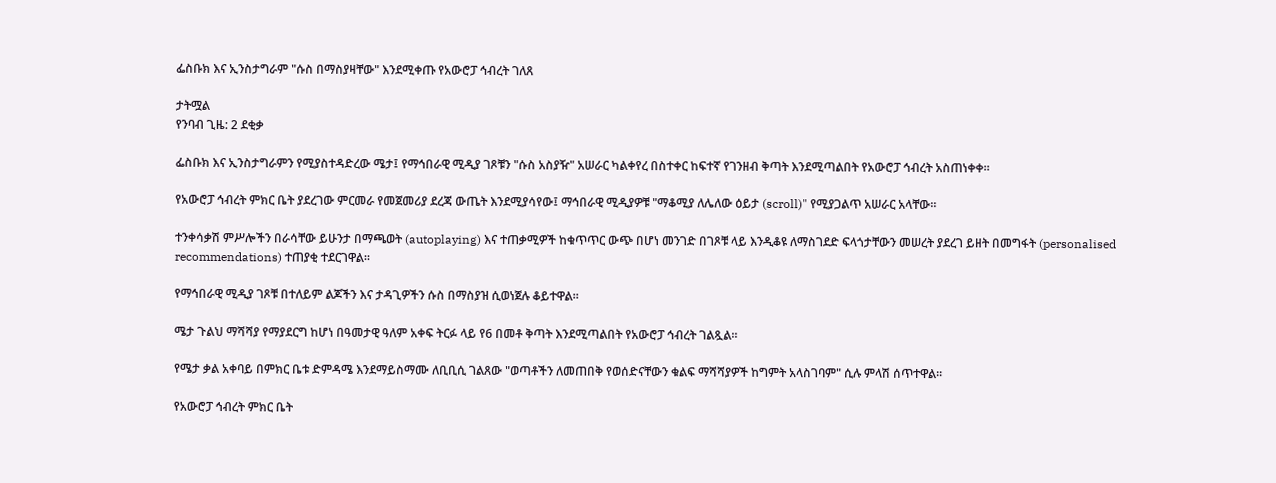ፌስቡክ እና ኢንስታግራም "ሱስ በማስያዛቸው" እንደሚቀጡ የአውሮፓ ኅብረት ገለጸ

ታትሟል
የንባብ ጊዜ: 2 ደቂቃ

ፌስቡክ እና ኢንስታግራምን የሚያስተዳድረው ሜታ፤ የማኅበራዊ ሚዲያ ገጾቹን "ሱስ አስያዥ" አሠራር ካልቀየረ በስተቀር ከፍተኛ የገንዘብ ቅጣት እንደሚጣልበት የአውሮፓ ኅብረት አስጠነቀቀ።

የአውሮፓ ኅብረት ምክር ቤት ያደረገው ምርመራ የመጀመሪያ ደረጃ ውጤት እንደሚያሳየው፤ ማኅበራዊ ሚዲያዎቹ "ማቆሚያ ለሌለው ዕይታ (scroll)" የሚያጋልጥ አሠራር አላቸው።

ተንቀሳቃሽ ምሥሎችን በራሳቸው ይሁንታ በማጫወት (autoplaying) እና ተጠቃሚዎች ከቁጥጥር ውጭ በሆነ መንገድ በገጾቹ ላይ እንዲቆዩ ለማስገደድ ፍላጎታቸውን መሠረት ያደረገ ይዘት በመግፋት (personalised recommendations) ተጠያቂ ተደርገዋል።

የማኅበራዊ ሚዲያ ገጾቹ በተለይም ልጆችን እና ታዳጊዎችን ሱስ በማስያዝ ሲወነጀሉ ቆይተዋል።

ሜታ ጉልህ ማሻሻያ የማያደርግ ከሆነ በዓመታዊ ዓለም አቀፍ ትርፉ ላይ የ6 በመቶ ቅጣት እንደሚጣልበት የአውሮፓ ኅብረት ገልጿል።

የሜታ ቃል አቀባይ በምክር ቤቱ ድምዳሜ እንደማይስማሙ ለቢቢሲ ገልጸው "ወጣቶችን ለመጠበቅ የወሰድናቸውን ቁልፍ ማሻሻያዎች ከግምት አላስገባም" ሲሉ ምላሽ ሰጥተዋል።

የአውሮፓ ኅብረት ምክር ቤት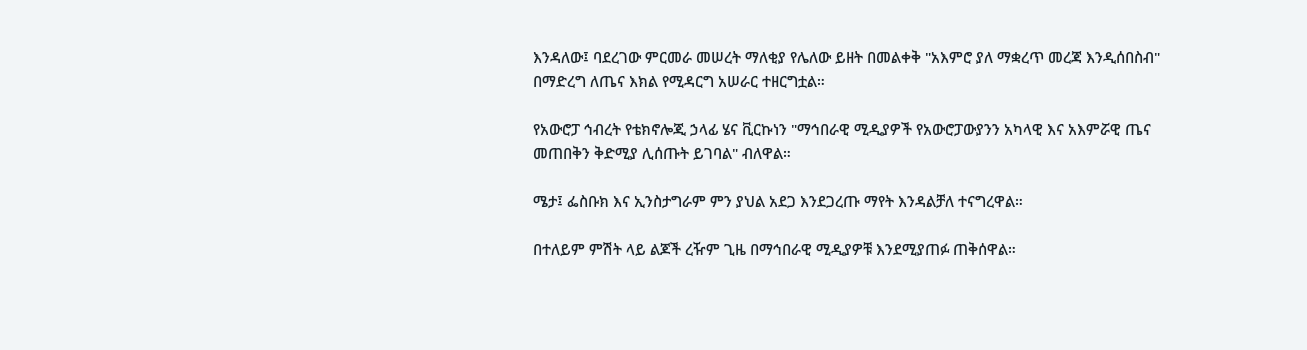እንዳለው፤ ባደረገው ምርመራ መሠረት ማለቂያ የሌለው ይዘት በመልቀቅ "አእምሮ ያለ ማቋረጥ መረጃ እንዲሰበስብ" በማድረግ ለጤና እክል የሚዳርግ አሠራር ተዘርግቷል።

የአውሮፓ ኅብረት የቴክኖሎጂ ኃላፊ ሄና ቪርኩነን "ማኅበራዊ ሚዲያዎች የአውሮፓውያንን አካላዊ እና አእምሯዊ ጤና መጠበቅን ቅድሚያ ሊሰጡት ይገባል" ብለዋል።

ሜታ፤ ፌስቡክ እና ኢንስታግራም ምን ያህል አደጋ እንደጋረጡ ማየት እንዳልቻለ ተናግረዋል።

በተለይም ምሽት ላይ ልጆች ረዥም ጊዜ በማኅበራዊ ሚዲያዎቹ እንደሚያጠፉ ጠቅሰዋል።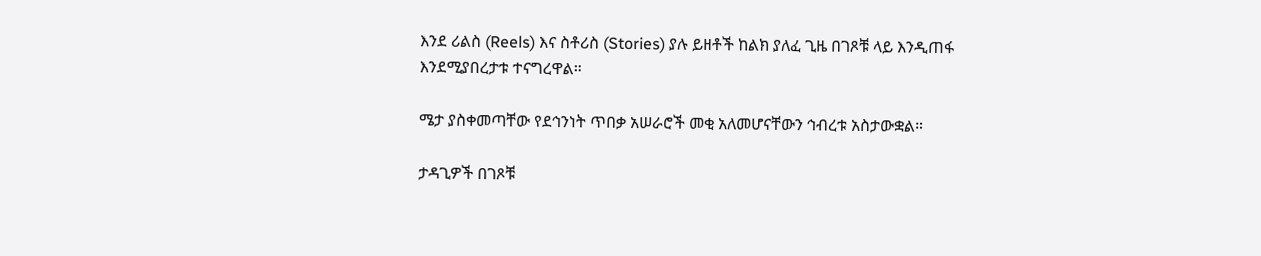እንደ ሪልስ (Reels) እና ስቶሪስ (Stories) ያሉ ይዘቶች ከልክ ያለፈ ጊዜ በገጾቹ ላይ እንዲጠፋ እንደሚያበረታቱ ተናግረዋል።

ሜታ ያስቀመጣቸው የደኅንነት ጥበቃ አሠራሮች መቂ አለመሆናቸውን ኅብረቱ አስታውቋል።

ታዳጊዎች በገጾቹ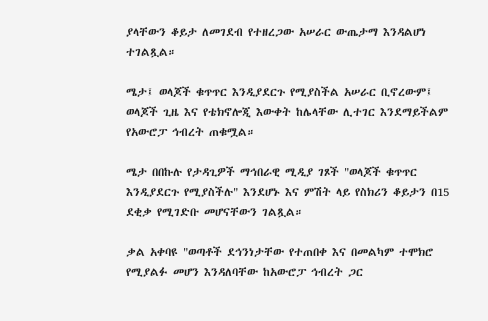ያላቸውን ቆይታ ለመገደብ የተዘረጋው አሠራር ውጤታማ እንዳልሆነ ተገልጿል።

ሜታ፤ ወላጆች ቁጥጥር እንዲያደርጉ የሚያስችል አሠራር ቢኖረውም፤ ወላጆች ጊዜ እና የቴክኖሎጂ እውቀት ከሌላቸው ሊተገር እንደማይችልም የአውሮፓ ኅብረት ጠቁሟል።

ሜታ በበኩሉ የታዳጊዎች ማኅበራዊ ሚዲያ ገጾች "ወላጆች ቁጥጥር እንዲያደርጉ የሚያስችሉ" እንደሆኑ እና ምሽት ላይ የስክሪን ቆይታን በ15 ደቂቃ የሚገድቡ መሆናቸውን ገልጿል።

ቃል አቀባዩ "ወጣቶች ደኅንነታቸው የተጠበቀ እና በመልካም ተሞክሮ የሚያልፉ መሆን እንዳለባቸው ከአውሮፓ ኅብረት ጋር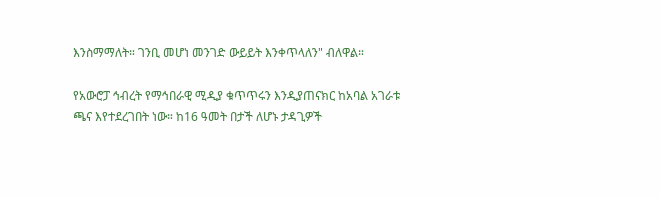እንስማማለት። ገንቢ መሆነ መንገድ ውይይት እንቀጥላለን" ብለዋል።

የአውሮፓ ኅብረት የማኅበራዊ ሚዲያ ቁጥጥሩን እንዲያጠናክር ከአባል አገራቱ ጫና እየተደረገበት ነው። ከ16 ዓመት በታች ለሆኑ ታዳጊዎች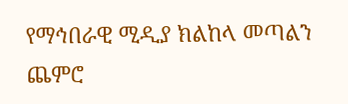የማኅበራዊ ሚዲያ ክልከላ መጣልን ጨምሮ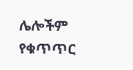ሌሎችም የቁጥጥር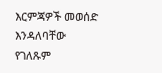እርምጃዎች መወሰድ እንዳለባቸው የገለጹም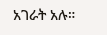አገራት አሉ።